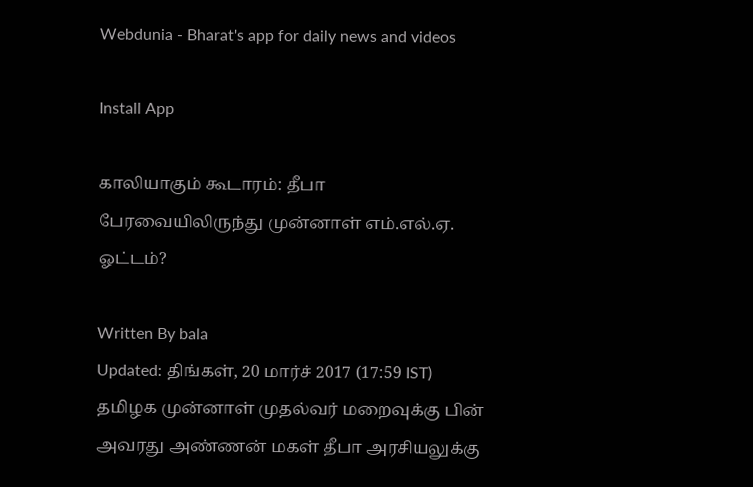Webdunia - Bharat's app for daily news and videos

Install App

காலியாகும் கூடாரம்: தீபா பேரவையிலிருந்து முன்னாள் எம்.எல்.ஏ. ஓட்டம்?

Written By bala
Updated: திங்கள், 20 மார்ச் 2017 (17:59 IST)
தமிழக முன்னாள் முதல்வர் மறைவுக்கு பின் அவரது அண்ணன் மகள் தீபா அரசியலுக்கு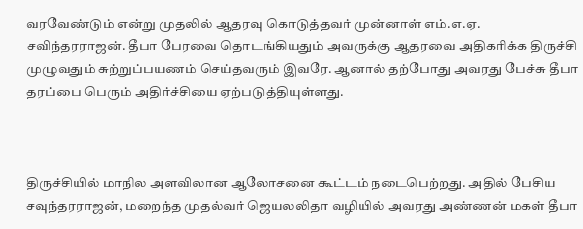வரவேண்டும் என்று முதலில் ஆதரவு கொடுத்தவர் முன்னாள் எம்.எ.ஏ. சவிந்தரராஜன். தீபா பேரவை தொடங்கியதும் அவருக்கு ஆதரவை அதிகரிக்க திருச்சி முழுவதும் சுற்றுப்பயணம் செய்தவரும் இவரே. ஆனால் தற்போது அவரது பேச்சு தீபா தரப்பை பெரும் அதிர்ச்சியை ஏற்படுத்தியுள்ளது.



திருச்சியில் மாநில அளவிலான ஆலோசனை கூட்டம் நடைபெற்றது. அதில் பேசிய சவுந்தரராஜன், மறைந்த முதல்வர் ஜெயலலிதா வழியில் அவரது அண்ணன் மகள் தீபா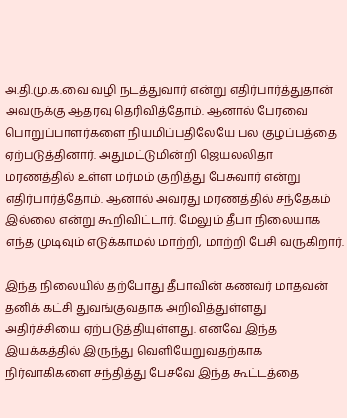அ.தி.மு.க.வை வழி நடத்துவார் என்று எதிர்பார்த்துதான் அவருக்கு ஆதரவு தெரிவித்தோம். ஆனால் பேரவை பொறுப்பாளர்களை நியமிப்பதிலேயே பல குழப்பத்தை ஏற்படுத்தினார். அதுமட்டுமின்றி ஜெயலலிதா மரணத்தில் உள்ள மர்மம் குறித்து பேசுவார் என்று எதிர்பார்த்தோம். ஆனால் அவரது மரணத்தில் சந்தேகம் இல்லை என்று கூறிவிட்டார். மேலும் தீபா நிலையாக எந்த முடிவும் எடுக்காமல் மாற்றி, மாற்றி பேசி வருகிறார்.

இந்த நிலையில் தற்போது தீபாவின் கணவர் மாதவன் தனிக் கட்சி துவங்குவதாக அறிவித்துள்ளது அதிர்ச்சியை ஏற்படுத்தியுள்ளது. எனவே இந்த இயக்கத்தில் இருந்து வெளியேறுவதற்காக நிர்வாகிகளை சந்தித்து பேசவே இந்த கூட்டத்தை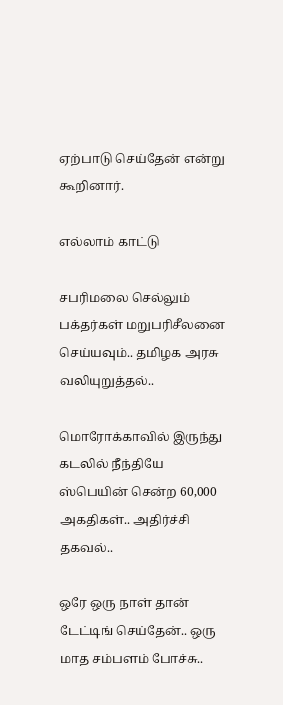ஏற்பாடு செய்தேன் என்று கூறினார்.

எல்லாம் காட்டு

சபரிமலை செல்லும் பக்தர்கள் மறுபரிசீலனை செய்யவும்.. தமிழக அரசு வலியுறுத்தல்..

மொரோக்காவில் இருந்து கடலில் நீந்தியே ஸ்பெயின் சென்ற 60,000 அகதிகள்.. அதிர்ச்சி தகவல்..

ஒரே ஒரு நாள் தான் டேட்டிங் செய்தேன்.. ஒரு மாத சம்பளம் போச்சு..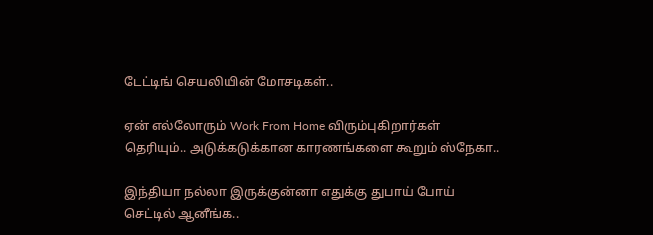டேட்டிங் செயலியின் மோசடிகள்..

ஏன் எல்லோரும் Work From Home விரும்புகிறார்கள் தெரியும்.. அடுக்கடுக்கான காரணங்களை கூறும் ஸ்நேகா..

இந்தியா நல்லா இருக்குன்னா எதுக்கு துபாய் போய் செட்டில் ஆனீங்க..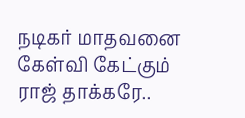நடிகர் மாதவனை கேள்வி கேட்கும் ராஜ் தாக்கரே..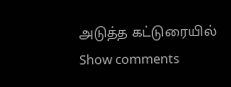அடுத்த கட்டுரையில்
Show comments